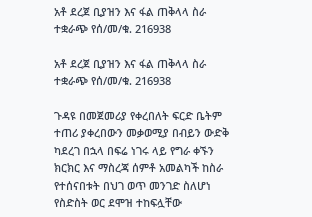አቶ ደረጀ ቢያዝን እና ፋል ጠቅላላ ስራ ተቋራጭ የሰ/መ/ቁ. 216938

አቶ ደረጀ ቢያዝን እና ፋል ጠቅላላ ስራ ተቋራጭ የሰ/መ/ቁ. 216938

ጉዳዩ በመጀመሪያ የቀረበለት ፍርድ ቤትም ተጠሪ ያቀረበውን መቃወሚያ በብይን ውድቅ ካደረገ በኋላ በፍሬ ነገሩ ላይ የግራ ቀኙን ክርክር እና ማስረጃ ሰምቶ አመልካች ከስራ የተሰናበቱት በህገ ወጥ መንገድ ስለሆነ የስድስት ወር ደሞዝ ተከፍሏቸው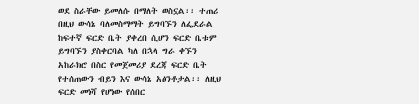ወደ ስራቸው ይመለሱ በማለት ወስኗል፡፡ ተጠሪ በዚህ ውሳኔ ባለመስማማት ይግባኙን ለፌደራል ከፍተኛ ፍርድ ቤት ያቀረበ ሲሆን ፍርድ ቤቱም ይግባኙን ያስቀርባል ካለ በኋላ ግራ ቀኙን አከራክሮ በስር የመጀመሪያ ደረጃ ፍርድ ቤት የተሰጠውን ብይን እና ውሳኔ አፅንቶታል፡፡ ለዚህ ፍርድ መነሻ የሆነው የሰበር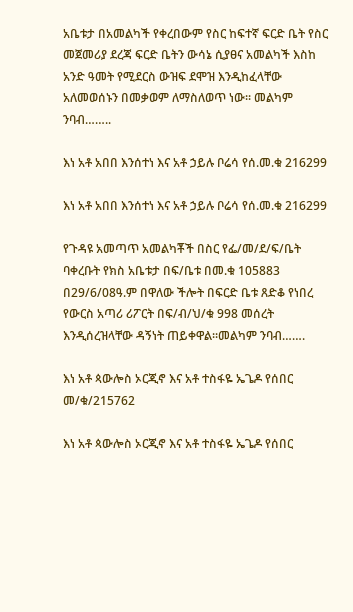አቤቱታ በአመልካች የቀረበውም የስር ከፍተኛ ፍርድ ቤት የስር መጀመሪያ ደረጃ ፍርድ ቤትን ውሳኔ ሲያፀና አመልካች እስከ አንድ ዓመት የሚደርስ ውዝፍ ደሞዝ እንዲከፈላቸው አለመወሰኑን በመቃወም ለማስለወጥ ነው፡፡ መልካም ንባብ……..

እነ አቶ አበበ እንሰተነ እና አቶ ኃይሉ ቦሬሳ የሰ.መ.ቁ 216299

እነ አቶ አበበ እንሰተነ እና አቶ ኃይሉ ቦሬሳ የሰ.መ.ቁ 216299

የጉዳዩ አመጣጥ አመልካቾች በስር የፌ/መ/ደ/ፍ/ቤት ባቀረቡት የክስ አቤቱታ በፍ/ቤቱ በመ.ቁ 105883 በ29/6/08ዓ.ም በዋለው ችሎት በፍርድ ቤቱ ጸድቆ የነበረ የውርስ አጣሪ ሪፖርት በፍ/ብ/ህ/ቁ 998 መሰረት እንዲሰረዝላቸው ዳኝነት ጠይቀዋል፡፡መልካም ንባብ…….

እነ አቶ ጳውሎስ ኦርጂኖ እና አቶ ተስፋዬ ኤጌዶ የሰበር መ/ቁ/215762

እነ አቶ ጳውሎስ ኦርጂኖ እና አቶ ተስፋዬ ኤጌዶ የሰበር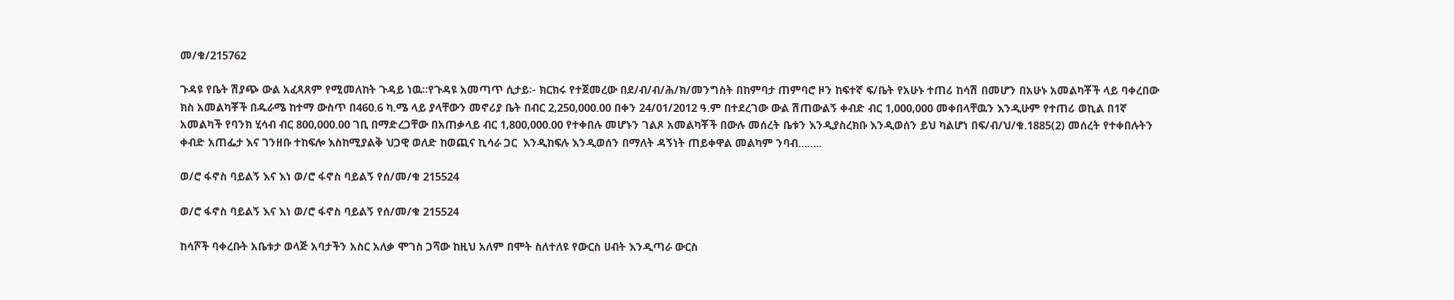መ/ቁ/215762

ጉዳዩ የቤት ሽያጭ ውል አፈጻጸም የሚመለከት ጉዳይ ነዉ፡፡የጉዳዩ አመጣጥ ሲታይ፡- ክርክሩ የተጀመረው በደ/ብ/ብ/ሕ/ክ/መንግስት በከምባታ ጠምባሮ ዞን ከፍተኛ ፍ/ቤት የአሁኑ ተጠሪ ከሳሽ በመሆን በአሁኑ አመልካቾች ላይ ባቀረበው ክስ አመልካቾች በዱራሜ ከተማ ውስጥ በ460.6 ካ.ሜ ላይ ያላቸውን መኖሪያ ቤት በብር 2,250,000.00 በቀን 24/01/2012 ዓ.ም በተደረገው ውል ሽጠውልኝ ቀብድ ብር 1,000,000 መቀበላቸዉን እንዲሁም የተጠሪ ወኪል በ1ኛ አመልካች የባንክ ሂሳብ ብር 800,000.00 ገቢ በማድረጋቸው በአጠቃላይ ብር 1,800,000.00 የተቀበሉ መሆኑን ገልጾ አመልካቾች በውሉ መሰረት ቤቱን እንዲያስረክቡ እንዲወሰን ይህ ካልሆነ በፍ/ብ/ህ/ቁ.1885(2) መሰረት የተቀበሉትን ቀብድ አጠፌታ እና ገንዘቡ ተከፍሎ እስከሚያልቅ ህጋዊ ወለድ ከወጪና ኪሳራ ጋር  እንዲከፍሉ እንዲወሰን በማለት ዳኝነት ጠይቀዋል መልካም ንባብ……..

ወ/ሮ ፋኖስ ባይልኝ እና እነ ወ/ሮ ፋኖስ ባይልኝ የሰ/መ/ቁ 215524

ወ/ሮ ፋኖስ ባይልኝ እና እነ ወ/ሮ ፋኖስ ባይልኝ የሰ/መ/ቁ 215524

ከሳሾች ባቀረቡት አቤቱታ ወላጅ አባታችን አስር አለቃ ሞገስ ጋሻው ከዚህ አለም በሞት ስለተለዩ የውርስ ሀብት እንዲጣራ ውርስ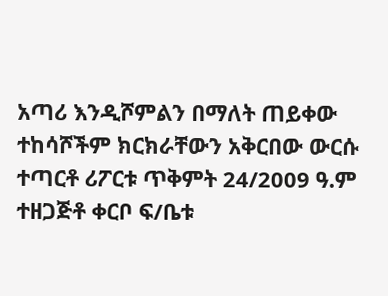አጣሪ እንዲሾምልን በማለት ጠይቀው ተከሳሾችም ክርክራቸውን አቅርበው ውርሱ ተጣርቶ ሪፖርቱ ጥቅምት 24/2009 ዓ.ም ተዘጋጅቶ ቀርቦ ፍ/ቤቱ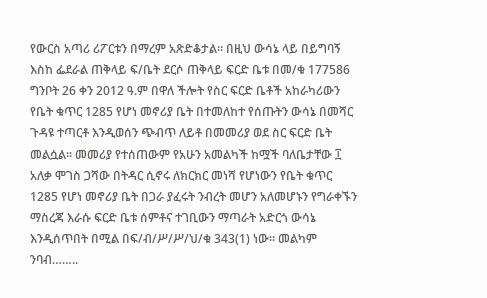የውርስ አጣሪ ሪፖርቱን በማረም አጽድቆታል፡፡ በዚህ ውሳኔ ላይ በይግባኝ እስከ ፌደራል ጠቅላይ ፍ/ቤት ደርሶ ጠቅላይ ፍርድ ቤቱ በመ/ቁ 177586 ግንቦት 26 ቀን 2012 ዓ.ም በዋለ ችሎት የስር ፍርድ ቤቶች አከራካሪውን  የቤት ቁጥር 1285 የሆነ መኖሪያ ቤት በተመለከተ የሰጡትን ውሳኔ በመሻር ጉዳዩ ተጣርቶ እንዲወሰን ጭብጥ ለይቶ በመመሪያ ወደ ስር ፍርድ ቤት መልሷል፡፡ መመሪያ የተሰጠውም የአሁን አመልካች ከሟች ባለቤታቸው ፲ አለቃ ሞገስ ጋሻው በትዳር ሲኖሩ ለክርክር መነሻ የሆነውን የቤት ቁጥር 1285 የሆነ መኖሪያ ቤት በጋራ ያፈሩት ንብረት መሆን አለመሆኑን የግራቀኙን ማስረጃ እራሱ ፍርድ ቤቱ ሰምቶና ተገቢውን ማጣራት አድርጎ ውሳኔ እንዲሰጥበት በሚል በፍ/ብ/ሥ/ሥ/ህ/ቁ 343(1) ነው፡፡ መልካም ንባብ……..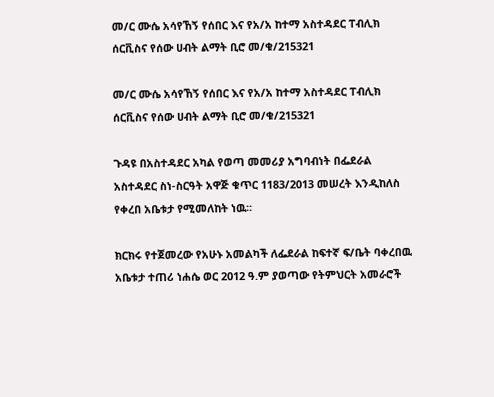መ/ር ሙሴ አሳየኸኝ የሰበር እና የአ/አ ከተማ አስተዳደር ፐብሊክ ሰርቪስና የሰው ሀብት ልማት ቢሮ መ/ቁ/215321

መ/ር ሙሴ አሳየኸኝ የሰበር እና የአ/አ ከተማ አስተዳደር ፐብሊክ ሰርቪስና የሰው ሀብት ልማት ቢሮ መ/ቁ/215321

ጉዳዩ በአስተዳደር አካል የወጣ መመሪያ አግባብነት በፌደራል አስተዳደር ስነ-ስርዓት አዋጅ ቁጥር 1183/2013 መሠረት እንዲከለስ የቀረበ አቤቱታ የሚመለከት ነዉ፡፡

ክርክሩ የተጀመረው የአሁኑ አመልካች ለፌደራል ከፍተኛ ፍ/ቤት ባቀረበዉ አቤቱታ ተጠሪ ነሐሴ ወር 2012 ዓ.ም ያወጣው የትምህርት አመራሮች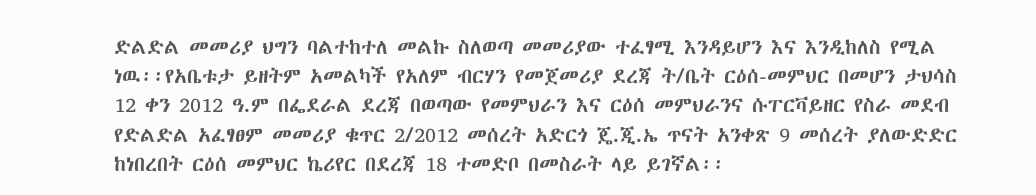ድልድል መመሪያ ህግን ባልተከተለ መልኩ ስለወጣ መመሪያው ተፈፃሚ እንዳይሆን እና እንዲከለስ የሚል ነዉ፡፡የአቤቱታ ይዘትም አመልካች የአለም ብርሃን የመጀመሪያ ደረጃ ት/ቤት ርዕሰ-መምህር በመሆን ታህሳስ 12 ቀን 2012 ዓ.ም በፌደራል ደረጃ በወጣው የመምህራን እና ርዕሰ መምህራንና ሱፐርቫይዘር የስራ መደብ የድልድል አፈፃፀም መመሪያ ቁጥር 2/2012 መሰረት አድርጎ ጄ.ጂ.ኤ ጥናት አንቀጽ 9 መሰረት ያለውድድር ከነበረበት ርዕሰ መምህር ኬሪየር በደረጃ 18 ተመድቦ በመስራት ላይ ይገኛል፡፡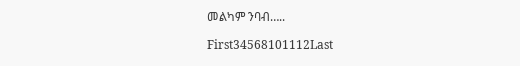መልካም ንባብ…..

First34568101112Last